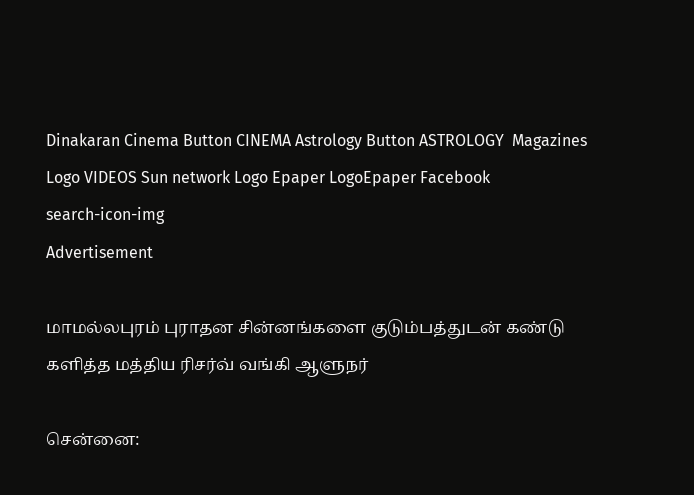Dinakaran Cinema Button CINEMA Astrology Button ASTROLOGY  Magazines Logo VIDEOS Sun network Logo Epaper LogoEpaper Facebook
search-icon-img
Advertisement

மாமல்லபுரம் புராதன சின்னங்களை குடும்பத்துடன் கண்டு களித்த மத்திய ரிசர்வ் வங்கி ஆளுநர்

சென்னை: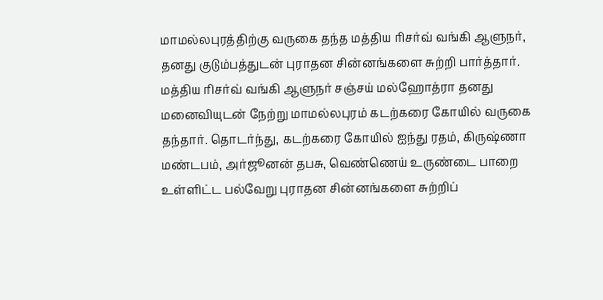மாமல்லபுரத்திற்கு வருகை தந்த மத்திய ரிசர்வ் வங்கி ஆளுநர், தனது குடும்பத்துடன் புராதன சின்னங்களை சுற்றி பார்த்தார். மத்திய ரிசர்வ் வங்கி ஆளுநர் சஞ்சய் மல்ஹோத்ரா தனது மனைவியுடன் நேற்று மாமல்லபுரம் கடற்கரை கோயில் வருகை தந்தார். தொடர்ந்து, கடற்கரை கோயில் ஐந்து ரதம், கிருஷ்ணா மண்டபம், அர்ஜூனன் தபசு, வெண்ணெய் உருண்டை பாறை உள்ளிட்ட பல்வேறு புராதன சின்னங்களை சுற்றிப்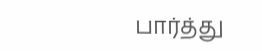பார்த்து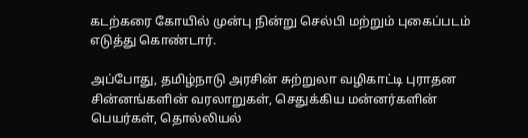கடற்கரை கோயில் முன்பு நின்று செல்பி மற்றும் புகைப்படம் எடுத்து கொண்டார்.

அப்போது, தமிழ்நாடு அரசின் சுற்றுலா வழிகாட்டி புராதன சின்னங்களின் வரலாறுகள், செதுக்கிய மன்னர்களின் பெயர்கள், தொல்லியல்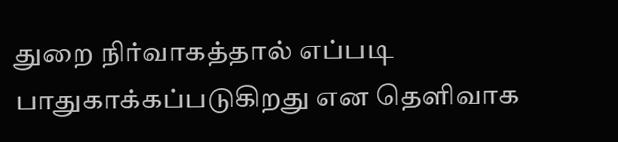துறை நிர்வாகத்தால் எப்படி பாதுகாக்கப்படுகிறது என தெளிவாக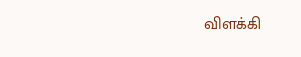விளக்கி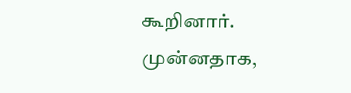கூறினார். முன்னதாக,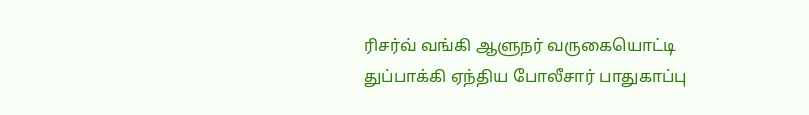ரிசர்வ் வங்கி ஆளுநர் வருகையொட்டி துப்பாக்கி ஏந்திய போலீசார் பாதுகாப்பு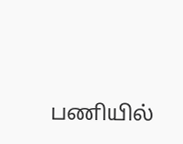பணியில்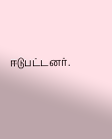ஈடுபட்டனர்.